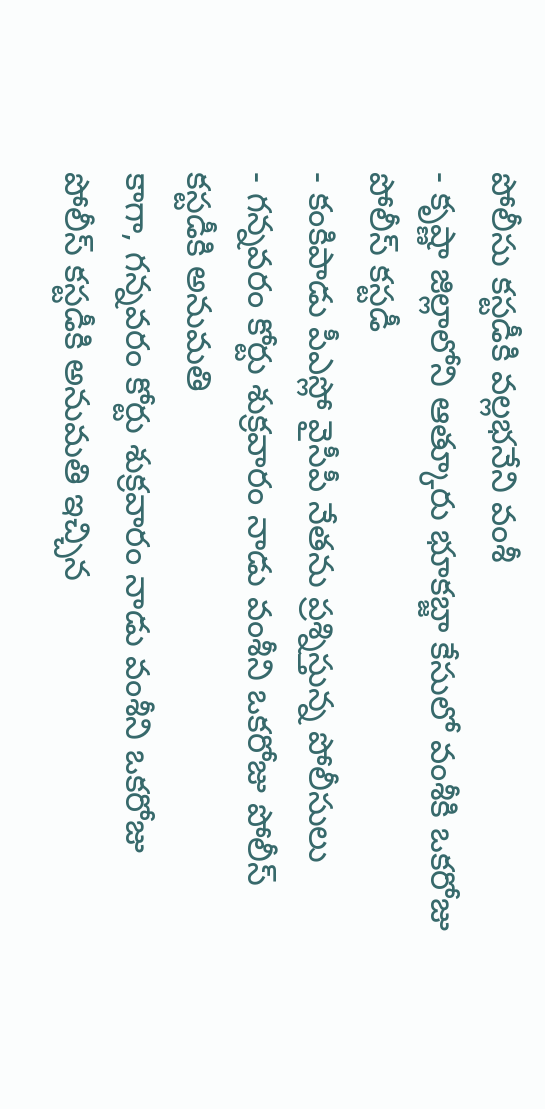పోలీసు కస్టడీకి వల్లభనేని వంశీ
- కృష్ణా జిల్లాలోని ఆత్కూరు భూకబ్జా కేసులో వంశీకి ఒకరోజు పోలీస్ కస్టడీ
- కంకిపాడు పీఎస్లో వైసీపీ నేతను ప్రశ్నిస్తున్న పోలీసులు
- గన్నవరం కోర్టు శుక్రవారం నాడు వంశీని ఒకరోజు పోలీస్ కస్టడీకి అనుమతి
కాగా, గన్నవరం కోర్టు శుక్రవారం నాడు వంశీని ఒకరోజు పోలీస్ కస్టడీకి అనుమతి ఇచ్చిన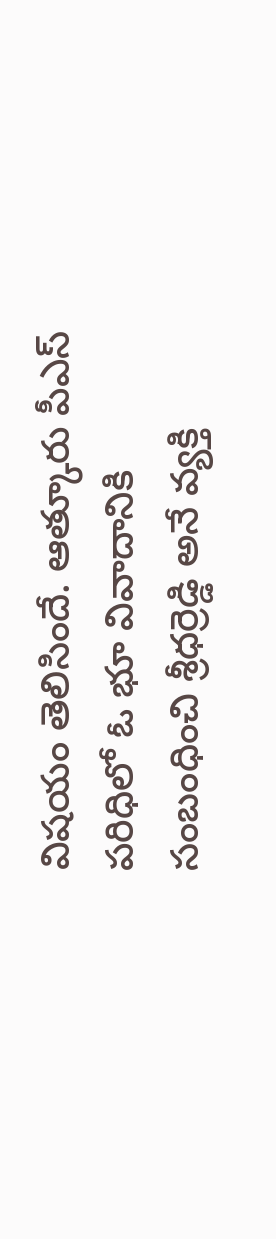విషయం తెలిసిందే. ఆత్కూరు పీఎస్ పరిధిలో ఓ భూ వివాదానికి సంబంధించి శ్రీధర్రెడ్డి అనే వ్యక్తి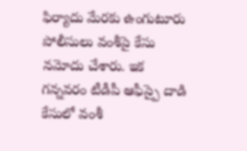ఫిర్యాదు మేరకు ఉంగుటూరు పోలీసులు వంశీపై కేసు నమోదు చేశారు. ఇక గన్నవరం టీడీపీ ఆఫీస్పై దాడి కేసులో వంశీ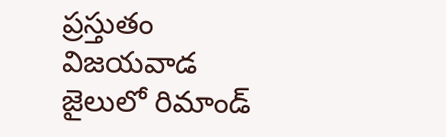ప్రస్తుతం విజయవాడ జైలులో రిమాండ్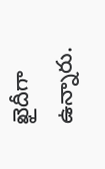ఖైదీగా ఉన్నారు.